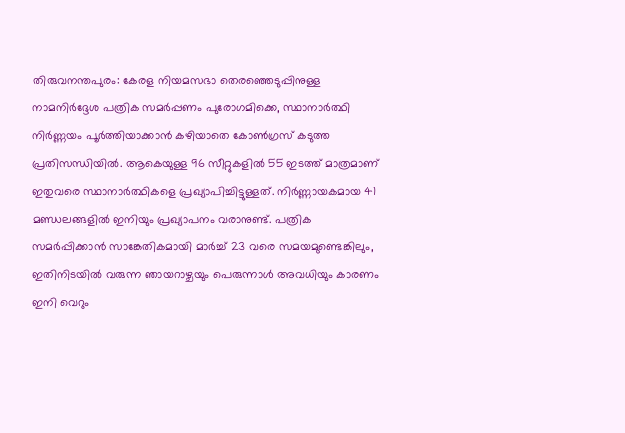തിരുവനന്തപുരം: കേരള നിയമസഭാ തെരഞ്ഞെടുപ്പിനുള്ള നാമനിർദ്ദേശ പത്രിക സമർപ്പണം പുരോഗമിക്കെ, സ്ഥാനാർത്ഥി നിർണ്ണയം പൂർത്തിയാക്കാൻ കഴിയാതെ കോൺഗ്രസ് കടുത്ത പ്രതിസന്ധിയിൽ. ആകെയുള്ള 96 സീറ്റുകളിൽ 55 ഇടത്ത് മാത്രമാണ് ഇതുവരെ സ്ഥാനാർത്ഥികളെ പ്രഖ്യാപിച്ചിട്ടുള്ളത്. നിർണ്ണായകമായ 41 മണ്ഡലങ്ങളിൽ ഇനിയും പ്രഖ്യാപനം വരാനുണ്ട്. പത്രിക സമർപ്പിക്കാൻ സാങ്കേതികമായി മാർച്ച് 23 വരെ സമയമുണ്ടെങ്കിലും, ഇതിനിടയിൽ വരുന്ന ഞായറാഴ്ചയും പെരുന്നാൾ അവധിയും കാരണം ഇനി വെറും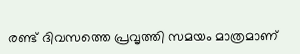രണ്ട് ദിവസത്തെ പ്രവൃത്തി സമയം മാത്രമാണ്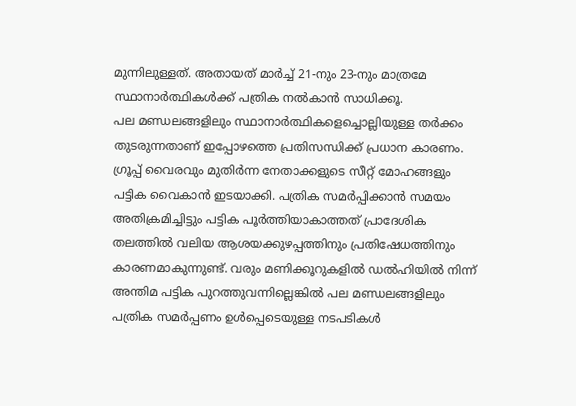മുന്നിലുള്ളത്. അതായത് മാർച്ച് 21-നും 23-നും മാത്രമേ സ്ഥാനാർത്ഥികൾക്ക് പത്രിക നൽകാൻ സാധിക്കൂ.
പല മണ്ഡലങ്ങളിലും സ്ഥാനാർത്ഥികളെച്ചൊല്ലിയുള്ള തർക്കം തുടരുന്നതാണ് ഇപ്പോഴത്തെ പ്രതിസന്ധിക്ക് പ്രധാന കാരണം. ഗ്രൂപ്പ് വൈരവും മുതിർന്ന നേതാക്കളുടെ സീറ്റ് മോഹങ്ങളും പട്ടിക വൈകാൻ ഇടയാക്കി. പത്രിക സമർപ്പിക്കാൻ സമയം അതിക്രമിച്ചിട്ടും പട്ടിക പൂർത്തിയാകാത്തത് പ്രാദേശിക തലത്തിൽ വലിയ ആശയക്കുഴപ്പത്തിനും പ്രതിഷേധത്തിനും കാരണമാകുന്നുണ്ട്. വരും മണിക്കൂറുകളിൽ ഡൽഹിയിൽ നിന്ന് അന്തിമ പട്ടിക പുറത്തുവന്നില്ലെങ്കിൽ പല മണ്ഡലങ്ങളിലും പത്രിക സമർപ്പണം ഉൾപ്പെടെയുള്ള നടപടികൾ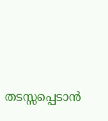തടസ്സപ്പെടാൻ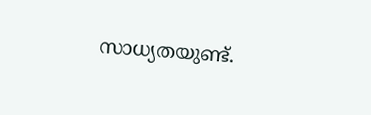സാധ്യതയുണ്ട്.